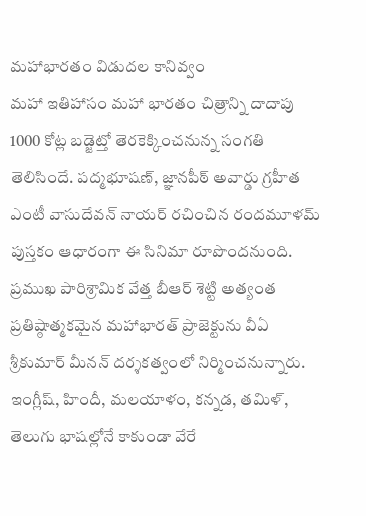మహాభారతం విడుదల కానివ్వం
మహా ఇతిహాసం మహా భారతం చిత్రాన్ని దాదాపు 1000 కోట్ల బడ్జెట్తో తెరకెక్కించనున్న సంగతి తెలిసిందే. పద్మభూషణ్, జ్ఞానపీఠ్ అవార్డు గ్రహీత ఎంటీ వాసుదేవన్ నాయర్ రచించిన రందమూళమ్ పుస్తకం ఆధారంగా ఈ సినిమా రూపొందనుంది. ప్రముఖ పారిశ్రామిక వేత్త బీఆర్ శెట్టి అత్యంత ప్రతిష్ఠాత్మకమైన మహాభారత్ ప్రాజెక్టును వీఏ శ్రీకుమార్ మీనన్ దర్శకత్వంలో నిర్మించనున్నారు. ఇంగ్లీష్, హిందీ, మలయాళం, కన్నడ, తమిళ్, తెలుగు భాషల్లోనే కాకుండా వేరే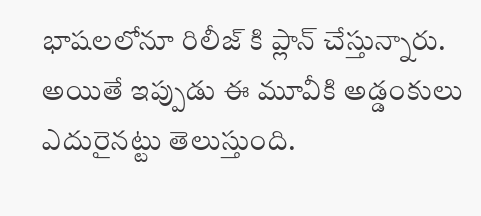భాషలలోనూ రిలీజ్ కి ప్లాన్ చేస్తున్నారు. అయితే ఇప్పుడు ఈ మూవీకి అడ్డంకులు ఎదురైనట్టు తెలుస్తుంది.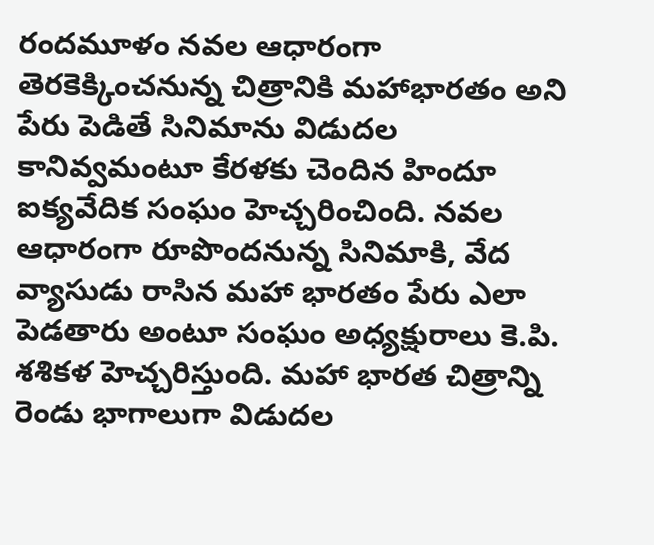రందమూళం నవల ఆధారంగా తెరకెక్కించనున్న చిత్రానికి మహాభారతం అని పేరు పెడితే సినిమాను విడుదల కానివ్వమంటూ కేరళకు చెందిన హిందూ ఐక్యవేదిక సంఘం హెచ్చరించింది. నవల ఆధారంగా రూపొందనున్న సినిమాకి, వేద వ్యాసుడు రాసిన మహా భారతం పేరు ఎలా పెడతారు అంటూ సంఘం అధ్యక్షురాలు కె.పి. శశికళ హెచ్చరిస్తుంది. మహా భారత చిత్రాన్ని రెండు భాగాలుగా విడుదల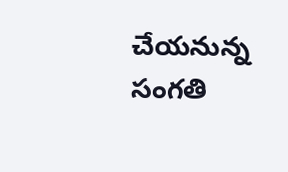చేయనున్న సంగతి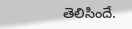తెలిసిందే.